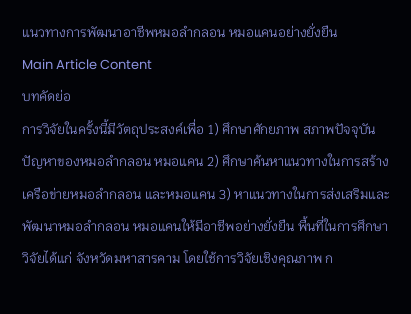แนวทางการพัฒนาอาชีพหมอลำกลอน หมอแคนอย่างยั่งยืน
Main Article Content
บทคัดย่อ
การวิจัยในครั้งนี้มีวัตถุประสงค์เพื่อ 1) ศึกษาศักยภาพ สภาพปัจจุบันปัญหาของหมอลำกลอน หมอแคน 2) ศึกษาค้นหาแนวทางในการสร้างเครือข่ายหมอลำกลอน และหมอแคน 3) หาแนวทางในการส่งเสริมและพัฒนาหมอลำกลอน หมอแคนให้มีอาชีพอย่างยั่งยืน พื้นที่ในการศึกษาวิจัยได้แก่ จังหวัดมหาสารคาม โดยใช้การวิจัยเชิงคุณภาพ ก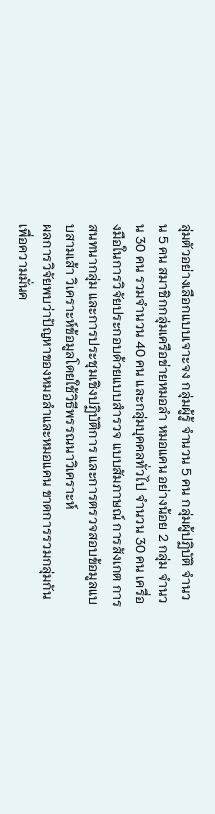ลุ่มตัวอย่างเลือกแบบเจาะจง กลุ่มผู้รู้ จำนวน 5 คน กลุ่มผู้ปฏิบัติ จำนวน 5 คน สมาชิกกลุ่มเครือข่ายหมอลำ หมอแคน อย่างน้อย 2 กลุ่ม จำนวน 30 คน รวมจำนวน 40 คน และกลุ่มบุคคลทั่วไป จำนวน 30 คน เครื่องมือในการวิจัยประกอบด้วยแบบสำรวจ แบบสัมภาษณ์ การสังเกต การสนทนากลุ่ม และการประชุมเชิงปฏิบัติการ และการตรวจสอบข้อมูลแบบสามเส้า วิเคราะห์ข้อมูลโดยใช้วิธีพรรณนาวิเคราะห์
ผลการวิจัยพบว่าปัญหาของหมอลำและหมอแคน ขาดการรวมกลุ่มกันเพื่อความมั่นค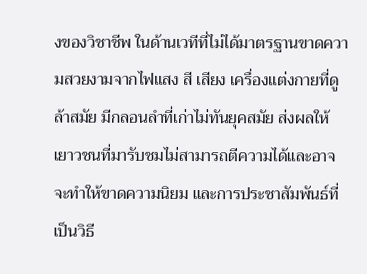งของวิชาชีพ ในด้านเวทีที่ไม่ได้มาตรฐานขาดความสวยงามจากไฟแสง สี เสียง เครื่องแต่งกายที่ดูล้าสมัย มีกลอนลำที่เก่าไม่ทันยุคสมัย ส่งผลให้เยาวชนที่มารับชมไม่สามารถตีความได้และอาจจะทำให้ขาดความนิยม และการประชาสัมพันธ์ที่เป็นวิธี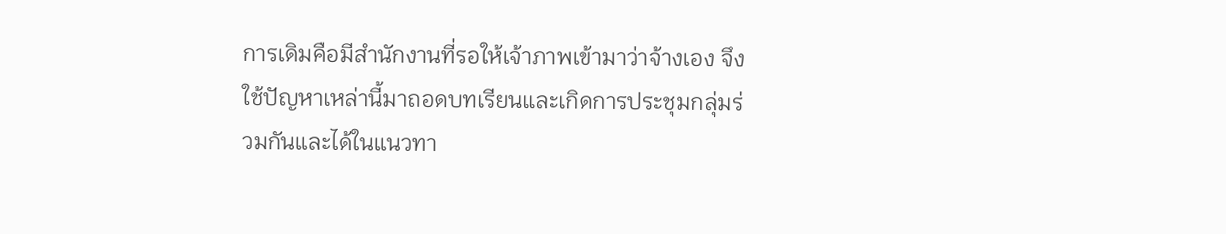การเดิมคือมีสำนักงานที่รอให้เจ้าภาพเข้ามาว่าจ้างเอง จึงใช้ปัญหาเหล่านี้มาถอดบทเรียนและเกิดการประชุมกลุ่มร่วมกันและได้ในแนวทา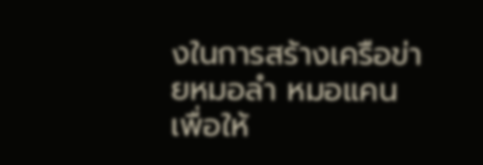งในการสร้างเครือข่ายหมอลำ หมอแคน เพื่อให้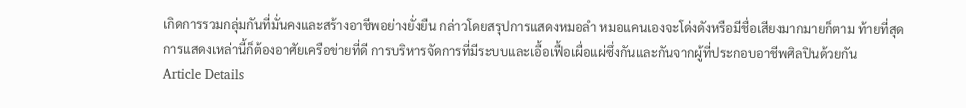เกิดการรวมกลุ่มกันที่มั่นคงและสร้างอาชีพอย่างยั่งยืน กล่าวโดยสรุปการแสดงหมอลำ หมอแคนเองจะโด่งดังหรือมีชื่อเสียงมากมายก็ตาม ท้ายที่สุดการแสดงเหล่านี้ก็ต้องอาศัยเครือข่ายที่ดี การบริหารจัดการที่มีระบบและเอื้อเฟื้อเผื่อแผ่ซึ่งกันและกันจากผู้ที่ประกอบอาชีพศิลปินด้วยกัน
Article Details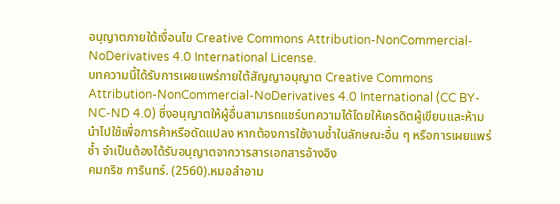อนุญาตภายใต้เงื่อนไข Creative Commons Attribution-NonCommercial-NoDerivatives 4.0 International License.
บทความนี้ได้รับการเผยแพร่ภายใต้สัญญาอนุญาต Creative Commons Attribution-NonCommercial-NoDerivatives 4.0 International (CC BY-NC-ND 4.0) ซึ่งอนุญาตให้ผู้อื่นสามารถแชร์บทความได้โดยให้เครดิตผู้เขียนและห้ามนำไปใช้เพื่อการค้าหรือดัดแปลง หากต้องการใช้งานซ้ำในลักษณะอื่น ๆ หรือการเผยแพร่ซ้ำ จำเป็นต้องได้รับอนุญาตจากวารสารเอกสารอ้างอิง
คมกริช การินทร์. (2560).หมอลำอาม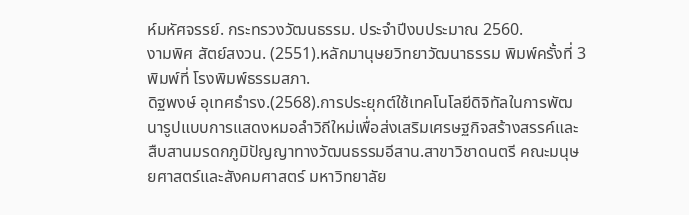ห์มหัศจรรย์. กระทรวงวัฒนธรรม. ประจำปีงบประมาณ 2560.
งามพิศ สัตย์สงวน. (2551).หลักมานุษยวิทยาวัฒนาธรรม พิมพ์ครั้งที่ 3 พิมพ์ที่ โรงพิมพ์ธรรมสภา.
ดิฐพงษ์ อุเทศธำรง.(2568).การประยุกต์ใช้เทคโนโลยีดิจิทัลในการพัฒนารูปแบบการแสดงหมอลำวิถีใหม่เพื่อส่งเสริมเศรษฐกิจสร้างสรรค์และสืบสานมรดกภูมิปัญญาทางวัฒนธรรมอีสาน.สาขาวิชาดนตรี คณะมนุษยศาสตร์และสังคมศาสตร์ มหาวิทยาลัย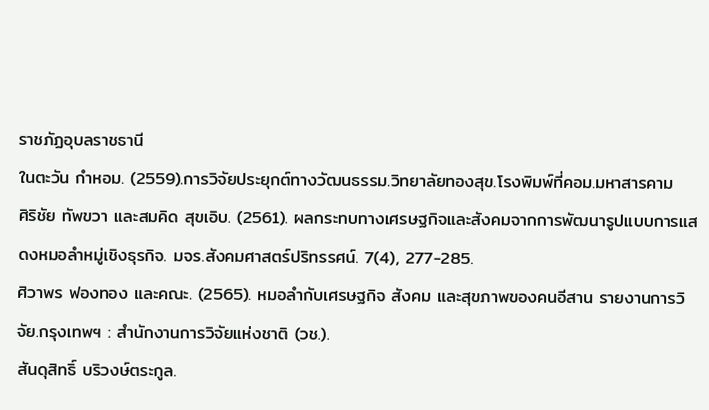ราชภัฏอุบลราชธานี
ในตะวัน กำหอม. (2559).การวิจัยประยุกต์ทางวัฒนธรรม.วิทยาลัยทองสุข.โรงพิมพ์ที่คอม.มหาสารคาม
ศิริชัย ทัพขวา และสมคิด สุขเอิบ. (2561). ผลกระทบทางเศรษฐกิจและสังคมจากการพัฒนารูปแบบการแสดงหมอลำหมู่เชิงธุรกิจ. มจร.สังคมศาสตร์ปริทรรศน์. 7(4), 277-285.
ศิวาพร ฟองทอง และคณะ. (2565). หมอลํากับเศรษฐกิจ สังคม และสุขภาพของคนอีสาน รายงานการวิจัย.กรุงเทพฯ : สำนักงานการวิจัยแห่งชาติ (วช.).
สันดุสิทธิ์ บริวงษ์ตระกูล.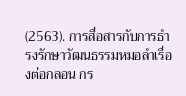(2563). การสื่อสารกับการธำรงรักษาวัฒนธรรมหมอลำเรื่องต่อกลอน กร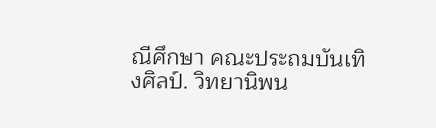ณีศึกษา คณะประถมบันเทิงศิลป์. วิทยานิพน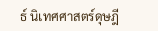ธ์ นิเทศศาสตร์ดุษฎี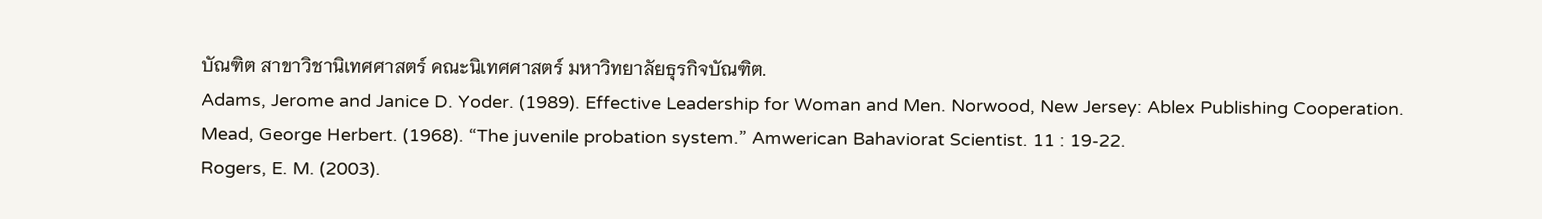บัณฑิต สาขาวิชานิเทศศาสตร์ คณะนิเทศศาสตร์ มหาวิทยาลัยธุรกิจบัณฑิต.
Adams, Jerome and Janice D. Yoder. (1989). Effective Leadership for Woman and Men. Norwood, New Jersey: Ablex Publishing Cooperation.
Mead, George Herbert. (1968). “The juvenile probation system.” Amwerican Bahaviorat Scientist. 11 : 19-22.
Rogers, E. M. (2003).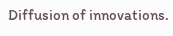Diffusion of innovations.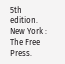5th edition. New York : The Free Press.